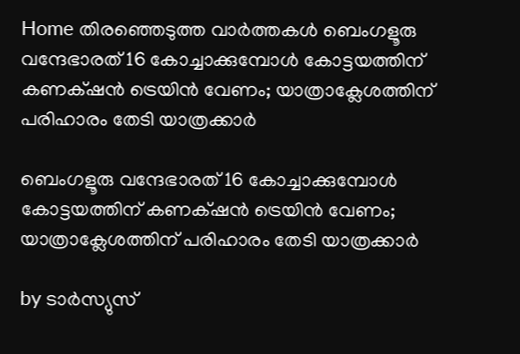Home തിരഞ്ഞെടുത്ത വാർത്തകൾ ബെംഗളൂരു വന്ദേഭാരത് 16 കോച്ചാക്കുമ്പോള്‍ കോട്ടയത്തിന് കണക്‌ഷൻ ട്രെയിൻ വേണം; യാത്രാക്ലേശത്തിന് പരിഹാരം തേടി യാത്രക്കാര്‍

ബെംഗളൂരു വന്ദേഭാരത് 16 കോച്ചാക്കുമ്പോള്‍ കോട്ടയത്തിന് കണക്‌ഷൻ ട്രെയിൻ വേണം; യാത്രാക്ലേശത്തിന് പരിഹാരം തേടി യാത്രക്കാര്‍

by ടാർസ്യുസ്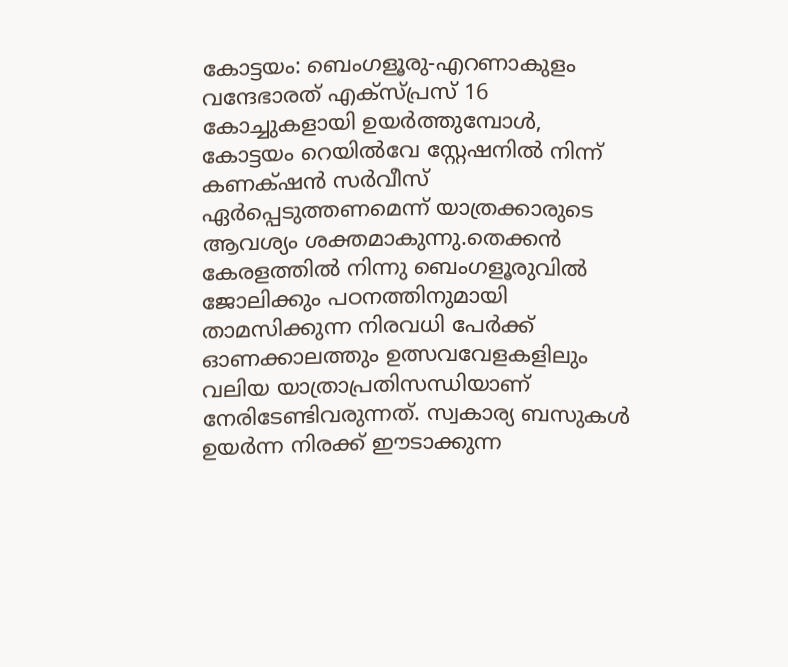കോട്ടയം: ബെംഗളൂരു-എറണാകുളം വന്ദേഭാരത് എക്സ്പ്രസ് 16 കോച്ചുകളായി ഉയർത്തുമ്പോള്‍, കോട്ടയം റെയില്‍വേ സ്റ്റേഷനില്‍ നിന്ന് കണക്‌ഷൻ സർവീസ് ഏർപ്പെടുത്തണമെന്ന് യാത്രക്കാരുടെ ആവശ്യം ശക്തമാകുന്നു.തെക്കൻ കേരളത്തില്‍ നിന്നു ബെംഗളൂരുവില്‍ ജോലിക്കും പഠനത്തിനുമായി താമസിക്കുന്ന നിരവധി പേർക്ക് ഓണക്കാലത്തും ഉത്സവവേളകളിലും വലിയ യാത്രാപ്രതിസന്ധിയാണ് നേരിടേണ്ടിവരുന്നത്. സ്വകാര്യ ബസുകള്‍ ഉയർന്ന നിരക്ക് ഈടാക്കുന്ന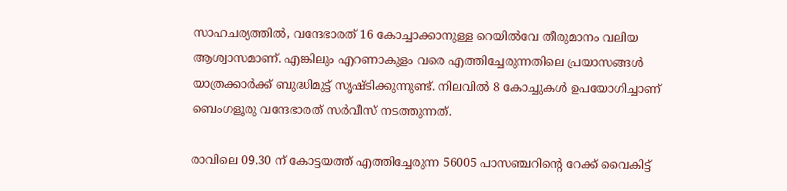സാഹചര്യത്തില്‍, വന്ദേഭാരത് 16 കോച്ചാക്കാനുള്ള റെയില്‍വേ തീരുമാനം വലിയ ആശ്വാസമാണ്. എങ്കിലും എറണാകുളം വരെ എത്തിച്ചേരുന്നതിലെ പ്രയാസങ്ങള്‍ യാത്രക്കാർക്ക് ബുദ്ധിമുട്ട് സൃഷ്ടിക്കുന്നുണ്ട്. നിലവില്‍ 8 കോച്ചുകള്‍ ഉപയോഗിച്ചാണ് ബെംഗളൂരു വന്ദേഭാരത് സർവീസ് നടത്തുന്നത്.

രാവിലെ 09.30 ന് കോട്ടയത്ത് എത്തിച്ചേരുന്ന 56005 പാസഞ്ചറിന്റെ റേക്ക് വൈകിട്ട്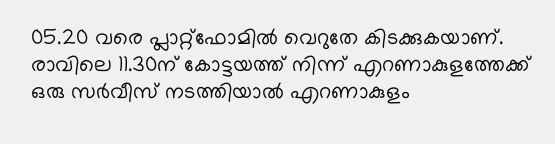05.20 വരെ പ്ലാറ്റ്ഫോമില്‍ വെറുതേ കിടക്കുകയാണ്. രാവിലെ 11.30ന് കോട്ടയത്ത് നിന്ന് എറണാകുളത്തേക്ക് ഒരു സർവീസ് നടത്തിയാല്‍ എറണാകുളം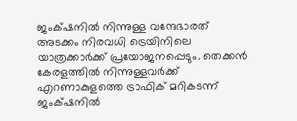ജംക്‌ഷനില്‍ നിന്നുള്ള വന്ദേഭാരത് അടക്കം നിരവധി ട്രെയിനിലെ യാത്രക്കാർക്ക് പ്രയോജനപ്പെടും. തെക്കൻ കേരളത്തില്‍ നിന്നുള്ളവർക്ക് എറണാകുളത്തെ ട്രാഫിക് മറികടന്ന് ജംക്‌ഷനില്‍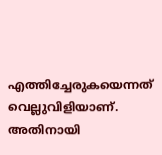എത്തിച്ചേരുകയെന്നത് വെല്ലുവിളിയാണ്. അതിനായി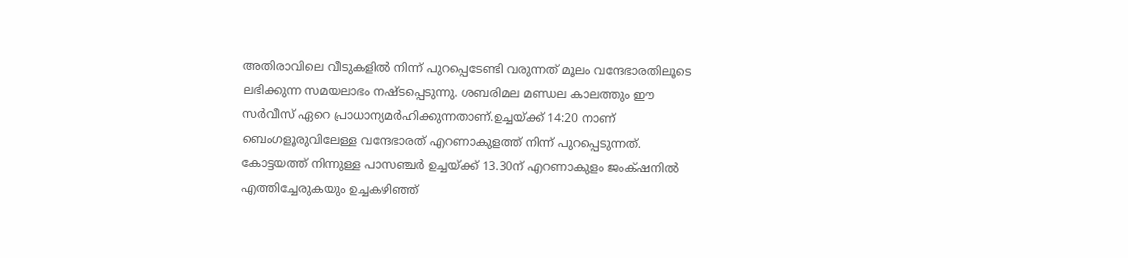അതിരാവിലെ വീടുകളില്‍ നിന്ന് പുറപ്പെടേണ്ടി വരുന്നത് മൂലം വന്ദേഭാരതിലൂടെ ലഭിക്കുന്ന സമയലാഭം നഷ്ടപ്പെടുന്നു. ശബരിമല മണ്ഡല കാലത്തും ഈ സർവീസ് ഏറെ പ്രാധാന്യമർഹിക്കുന്നതാണ്.ഉച്ചയ്ക്ക് 14:20 നാണ് ബെംഗളൂരുവിലേള്ള വന്ദേഭാരത് എറണാകുളത്ത് നിന്ന് പുറപ്പെടുന്നത്. കോട്ടയത്ത് നിന്നുള്ള പാസഞ്ചർ ഉച്ചയ്ക്ക് 13.30ന് എറണാകുളം ജംക്‌ഷനില്‍ എത്തിച്ചേരുകയും ഉച്ചകഴിഞ്ഞ്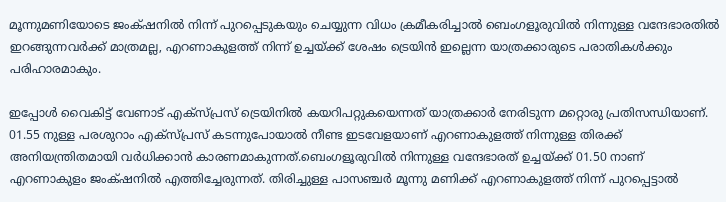മൂന്നുമണിയോടെ ജംക്‌ഷനില്‍ നിന്ന് പുറപ്പെടുകയും ചെയ്യുന്ന വിധം ക്രമീകരിച്ചാല്‍ ബെംഗളൂരുവില്‍ നിന്നുള്ള വന്ദേഭാരതില്‍ ഇറങ്ങുന്നവർക്ക് മാത്രമല്ല, എറണാകുളത്ത് നിന്ന് ഉച്ചയ്ക്ക് ശേഷം ട്രെയിൻ ഇല്ലെന്ന യാത്രക്കാരുടെ പരാതികള്‍ക്കും പരിഹാരമാകും.

ഇപ്പോള്‍ വൈകിട്ട് വേണാട് എക്സ്പ്രസ് ട്രെയിനില്‍ കയറിപറ്റുകയെന്നത് യാത്രക്കാർ നേരിടുന്ന മറ്റൊരു പ്രതിസന്ധിയാണ്. 01.55 നുള്ള പരശുറാം എക്സ്പ്രസ് കടന്നുപോയാല്‍ നീണ്ട ഇടവേളയാണ് എറണാകുളത്ത് നിന്നുള്ള തിരക്ക്‌ അനിയന്ത്രിതമായി വർധിക്കാൻ കാരണമാകുന്നത്.ബെംഗളൂരുവില്‍ നിന്നുള്ള വന്ദേഭാരത്‌ ഉച്ചയ്ക്ക് 01.50 നാണ് എറണാകുളം ജംക്‌ഷനില്‍ എത്തിച്ചേരുന്നത്. തിരിച്ചുള്ള പാസഞ്ചർ മൂന്നു മണിക്ക് എറണാകുളത്ത് നിന്ന് പുറപ്പെട്ടാല്‍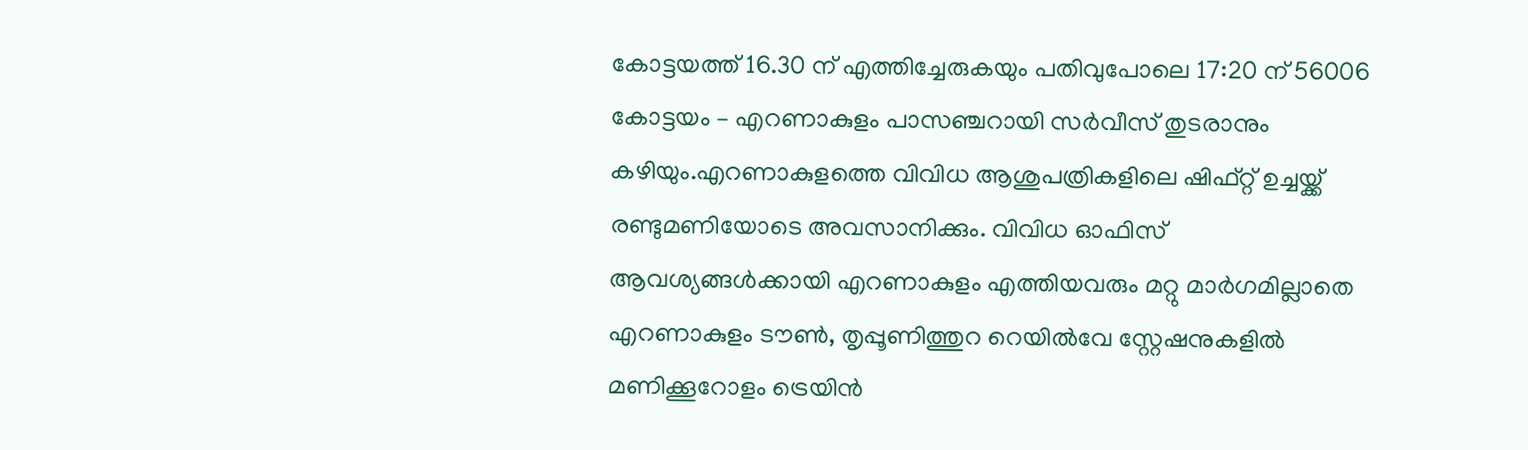കോട്ടയത്ത് 16.30 ന് എത്തിച്ചേരുകയും പതിവുപോലെ 17:20 ന് 56006 കോട്ടയം – എറണാകുളം പാസഞ്ചറായി സർവീസ് തുടരാനും കഴിയും.എറണാകുളത്തെ വിവിധ ആശുപത്രികളിലെ ഷിഫ്റ്റ്‌ ഉച്ചയ്ക്ക് രണ്ടുമണിയോടെ അവസാനിക്കും. വിവിധ ഓഫിസ് ആവശ്യങ്ങള്‍ക്കായി എറണാകുളം എത്തിയവരും മറ്റു മാർഗമില്ലാതെ എറണാകുളം ടൗണ്‍, തൃപ്പൂണിത്തുറ റെയില്‍വേ സ്റ്റേഷനുകളില്‍ മണിക്കൂറോളം ട്രെയിൻ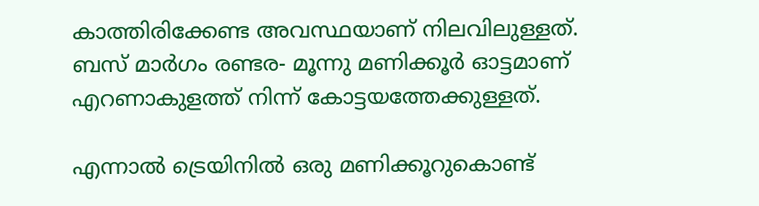കാത്തിരിക്കേണ്ട അവസ്ഥയാണ് നിലവിലുള്ളത്. ബസ് മാർഗം രണ്ടര- മൂന്നു മണിക്കൂർ ഓട്ടമാണ് എറണാകുളത്ത് നിന്ന് കോട്ടയത്തേക്കുള്ളത്.

എന്നാല്‍ ട്രെയിനില്‍ ഒരു മണിക്കൂറുകൊണ്ട്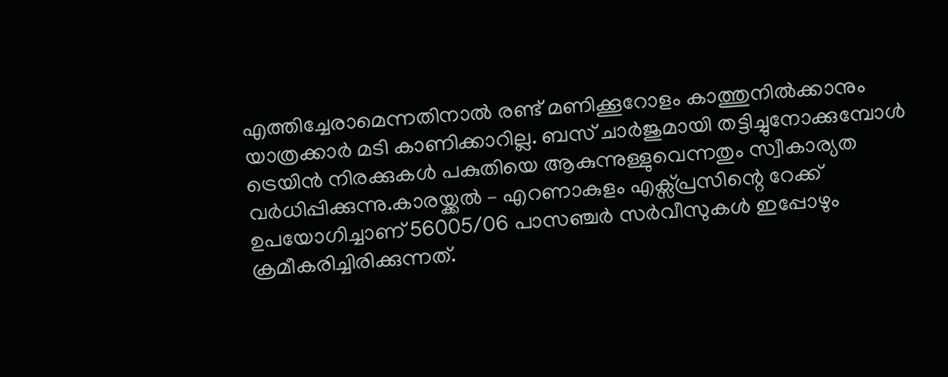എത്തിച്ചേരാമെന്നതിനാല്‍ രണ്ട് മണിക്കൂറോളം കാത്തുനില്‍ക്കാനും യാത്രക്കാർ മടി കാണിക്കാറില്ല. ബസ് ചാർജുമായി തട്ടിച്ചുനോക്കുമ്പോള്‍ ട്രെയിൻ നിരക്കുകള്‍ പകുതിയെ ആകുന്നുള്ളുവെന്നതും സ്വീകാര്യത വർധിപ്പിക്കുന്നു.കാരയ്ക്കല്‍ – എറണാകുളം എക്സ്പ്രസിന്റെ റേക്ക് ഉപയോഗിച്ചാണ് 56005/06 പാസഞ്ചർ സർവീസുകള്‍ ഇപ്പോഴും ക്രമീകരിച്ചിരിക്കുന്നത്.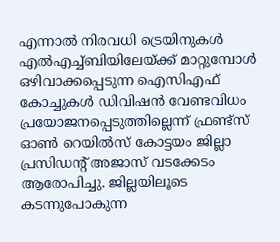എന്നാല്‍ നിരവധി ട്രെയിനുകള്‍ എല്‍എച്ച്‌ബിയിലേയ്ക്ക് മാറ്റുമ്പോള്‍ ഒഴിവാക്കപ്പെടുന്ന ഐസിഎഫ് കോച്ചുകള്‍ ഡിവിഷൻ വേണ്ടവിധം പ്രയോജനപ്പെടുത്തില്ലെന്ന് ഫ്രണ്ട്‌സ് ഓണ്‍ റെയില്‍സ് കോട്ടയം ജില്ലാ പ്രസിഡന്റ് അജാസ് വടക്കേടം ആരോപിച്ചു. ജില്ലയിലൂടെ കടന്നുപോകുന്ന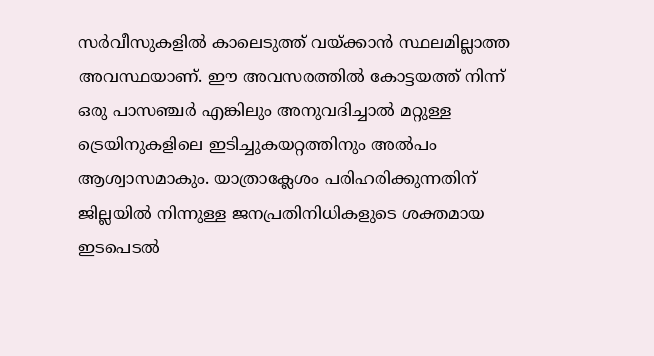സർവീസുകളില്‍ കാലെടുത്ത് വയ്ക്കാൻ സ്ഥലമില്ലാത്ത അവസ്ഥയാണ്. ഈ അവസരത്തില്‍ കോട്ടയത്ത് നിന്ന് ഒരു പാസഞ്ചർ എങ്കിലും അനുവദിച്ചാല്‍ മറ്റുള്ള ട്രെയിനുകളിലെ ഇടിച്ചുകയറ്റത്തിനും അല്‍പം ആശ്വാസമാകും. യാത്രാക്ലേശം പരിഹരിക്കുന്നതിന് ജില്ലയില്‍ നിന്നുള്ള ജനപ്രതിനിധികളുടെ ശക്തമായ ഇടപെടല്‍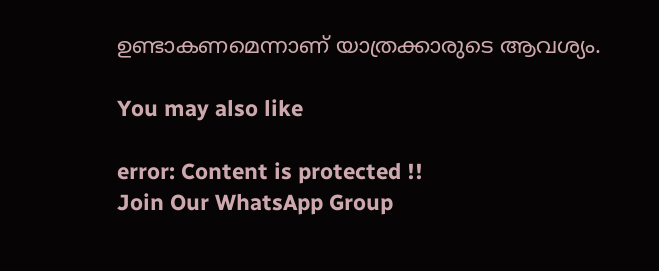ഉണ്ടാകണമെന്നാണ് യാത്രക്കാരുടെ ആവശ്യം.

You may also like

error: Content is protected !!
Join Our WhatsApp Group